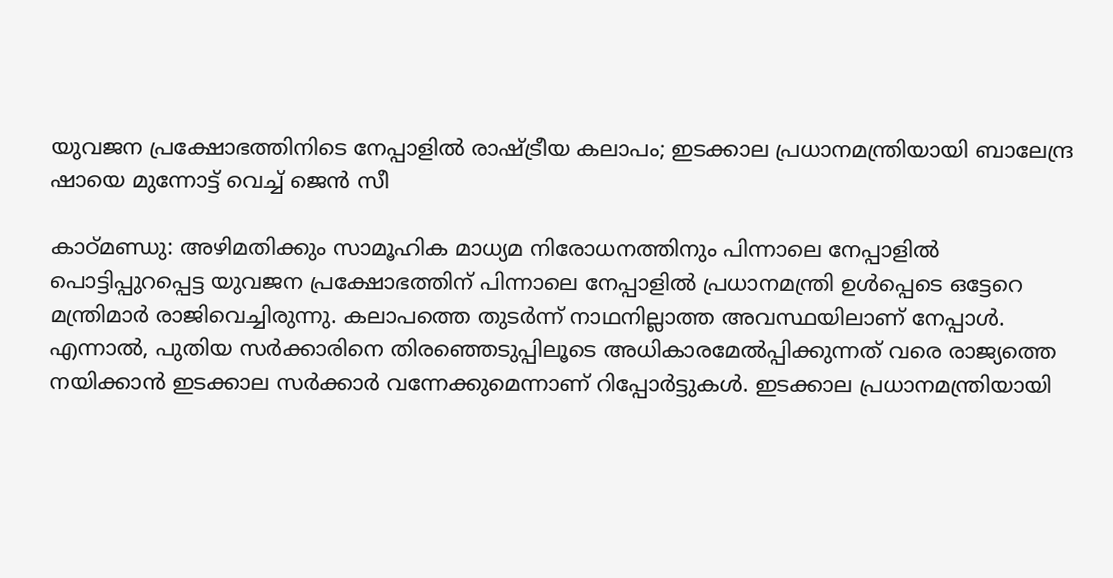യുവജന പ്രക്ഷോഭത്തിനിടെ നേപ്പാളിൽ രാഷ്ട്രീയ കലാപം; ഇടക്കാല പ്രധാനമന്ത്രിയായി ബാലേന്ദ്ര ഷായെ മുന്നോട്ട് വെച്ച് ജെൻ സീ

കാഠ്മണ്ഡു: അഴിമതിക്കും സാമൂഹിക മാധ്യമ നിരോധനത്തിനും പിന്നാലെ നേപ്പാളില്‍ പൊട്ടിപ്പുറപ്പെട്ട യുവജന പ്രക്ഷോഭത്തിന് പിന്നാലെ നേപ്പാളില്‍ പ്രധാനമന്ത്രി ഉള്‍പ്പെടെ ഒട്ടേറെ മന്ത്രിമാര്‍ രാജിവെച്ചിരുന്നു. കലാപത്തെ തുടര്‍ന്ന് നാഥനില്ലാത്ത അവസ്ഥയിലാണ് നേപ്പാള്‍. എന്നാല്‍, പുതിയ സര്‍ക്കാരിനെ തിരഞ്ഞെടുപ്പിലൂടെ അധികാരമേല്‍പ്പിക്കുന്നത് വരെ രാജ്യത്തെ നയിക്കാന്‍ ഇടക്കാല സര്‍ക്കാര്‍ വന്നേക്കുമെന്നാണ് റിപ്പോര്‍ട്ടുകള്‍. ഇടക്കാല പ്രധാനമന്ത്രിയായി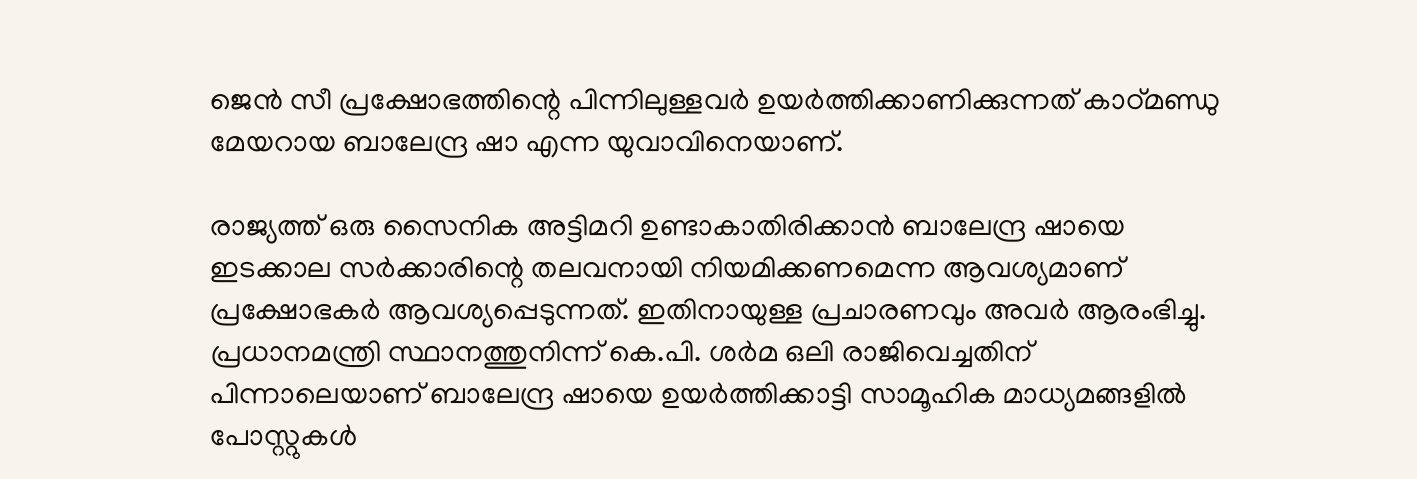ജെൻ സീ പ്രക്ഷോഭത്തിന്റെ പിന്നിലുള്ളവര്‍ ഉയര്‍ത്തിക്കാണിക്കുന്നത് കാഠ്മണ്ഡു മേയറായ ബാലേന്ദ്ര ഷാ എന്ന യുവാവിനെയാണ്.

രാജ്യത്ത് ഒരു സൈനിക അട്ടിമറി ഉണ്ടാകാതിരിക്കാന്‍ ബാലേന്ദ്ര ഷായെ ഇടക്കാല സര്‍ക്കാരിന്റെ തലവനായി നിയമിക്കണമെന്ന ആവശ്യമാണ് പ്രക്ഷോഭകര്‍ ആവശ്യപ്പെടുന്നത്. ഇതിനായുള്ള പ്രചാരണവും അവര്‍ ആരംഭിച്ചു. പ്രധാനമന്ത്രി സ്ഥാനത്തുനിന്ന് കെ.പി. ശര്‍മ ഒലി രാജിവെച്ചതിന് പിന്നാലെയാണ് ബാലേന്ദ്ര ഷായെ ഉയര്‍ത്തിക്കാട്ടി സാമൂഹിക മാധ്യമങ്ങളില്‍ പോസ്റ്റുകള്‍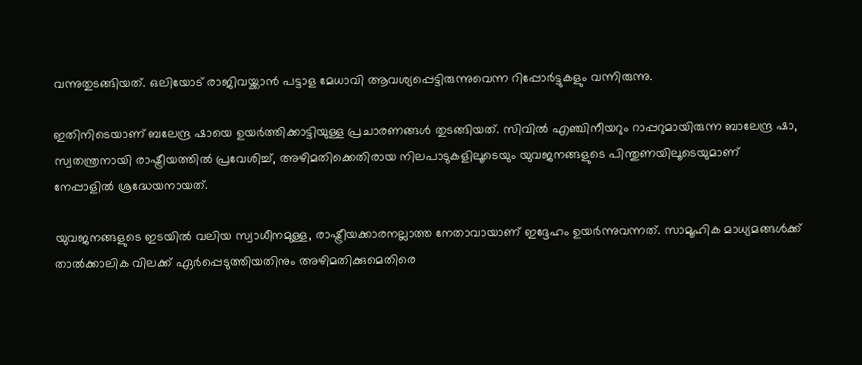വന്നുതുടങ്ങിയത്. ഒലിയോട് രാജിവയ്ക്കാന്‍ പട്ടാള മേധാവി ആവശ്യപ്പെട്ടിരുന്നുവെന്ന റിപ്പോര്‍ട്ടുകളും വന്നിരുന്നു.

ഇതിനിടെയാണ് ബലേന്ദ്ര ഷായെ ഉയര്‍ത്തിക്കാട്ടിയുള്ള പ്രചാരണങ്ങള്‍ തുടങ്ങിയത്. സിവില്‍ എഞ്ചിനീയറും റാപ്പറുമായിരുന്ന ബാലേന്ദ്ര ഷാ, സ്വതന്ത്രനായി രാഷ്ട്രീയത്തില്‍ പ്രവേശിച്ച്, അഴിമതിക്കെതിരായ നിലപാടുകളിലൂടെയും യുവജനങ്ങളുടെ പിന്തുണയിലൂടെയുമാണ് നേപ്പാളില്‍ ശ്രദ്ധേയനായത്.

യുവജനങ്ങളുടെ ഇടയില്‍ വലിയ സ്വാധീനമുള്ള, രാഷ്ട്രീയക്കാരനല്ലാത്ത നേതാവായാണ് ഇദ്ദേഹം ഉയര്‍ന്നുവന്നത്. സാമൂഹിക മാധ്യമങ്ങള്‍ക്ക് താല്‍ക്കാലിക വിലക്ക് ഏര്‍പ്പെടുത്തിയതിനും അഴിമതിക്കുമെതിരെ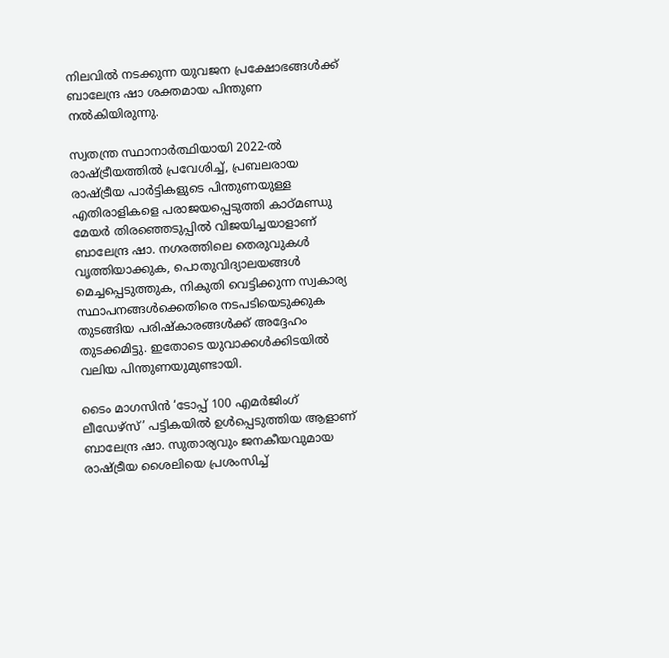നിലവില്‍ നടക്കുന്ന യുവജന പ്രക്ഷോഭങ്ങള്‍ക്ക് ബാലേന്ദ്ര ഷാ ശക്തമായ പിന്തുണ നല്‍കിയിരുന്നു.

സ്വതന്ത്ര സ്ഥാനാര്‍ത്ഥിയായി 2022-ല്‍ രാഷ്ട്രീയത്തില്‍ പ്രവേശിച്ച്, പ്രബലരായ രാഷ്ട്രീയ പാര്‍ട്ടികളുടെ പിന്തുണയുള്ള എതിരാളികളെ പരാജയപ്പെടുത്തി കാഠ്മണ്ഡു മേയര്‍ തിരഞ്ഞെടുപ്പില്‍ വിജയിച്ചയാളാണ് ബാലേന്ദ്ര ഷാ. നഗരത്തിലെ തെരുവുകള്‍ വൃത്തിയാക്കുക, പൊതുവിദ്യാലയങ്ങള്‍ മെച്ചപ്പെടുത്തുക, നികുതി വെട്ടിക്കുന്ന സ്വകാര്യ സ്ഥാപനങ്ങള്‍ക്കെതിരെ നടപടിയെടുക്കുക തുടങ്ങിയ പരിഷ്‌കാരങ്ങള്‍ക്ക് അദ്ദേഹം തുടക്കമിട്ടു. ഇതോടെ യുവാക്കള്‍ക്കിടയില്‍ വലിയ പിന്തുണയുമുണ്ടായി.

ടൈം മാഗസിന്‍ ‘ടോപ്പ് 100 എമര്‍ജിംഗ് ലീഡേഴ്‌സ്’ പട്ടികയില്‍ ഉള്‍പ്പെടുത്തിയ ആളാണ് ബാലേന്ദ്ര ഷാ. സുതാര്യവും ജനകീയവുമായ രാഷ്ട്രീയ ശൈലിയെ പ്രശംസിച്ച്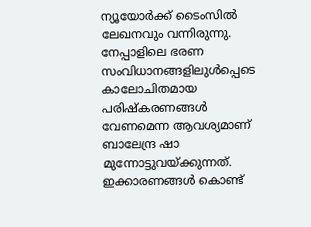ന്യൂയോര്‍ക്ക് ടൈംസില്‍ ലേഖനവും വന്നിരുന്നു. നേപ്പാളിലെ ഭരണ സംവിധാനങ്ങളിലുള്‍പ്പെടെ കാലോചിതമായ പരിഷ്‌കരണങ്ങള്‍ വേണമെന്ന ആവശ്യമാണ് ബാലേന്ദ്ര ഷാ മുന്നോട്ടുവയ്ക്കുന്നത്. ഇക്കാരണങ്ങള്‍ കൊണ്ട്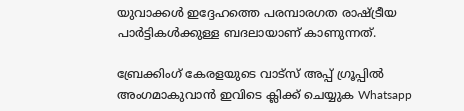യുവാക്കള്‍ ഇദ്ദേഹത്തെ പരമ്പാരഗത രാഷ്ട്രീയ പാര്‍ട്ടികള്‍ക്കുള്ള ബദലായാണ് കാണുന്നത്.

ബ്രേക്കിംഗ് കേരളയുടെ വാട്സ് അപ്പ് ഗ്രൂപ്പിൽ അംഗമാകുവാൻ ഇവിടെ ക്ലിക്ക് ചെയ്യുക Whatsapp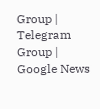Group | Telegram Group | Google News